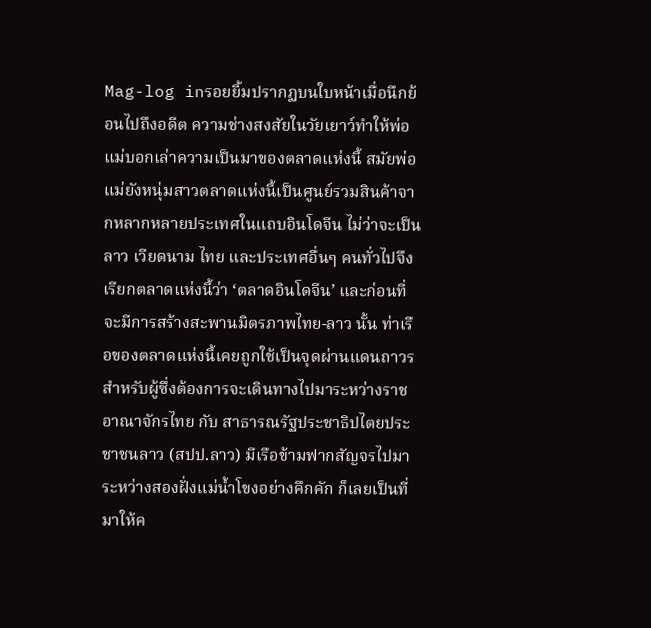Mag-log inรอยยิ้มปรากฏบนใบหน้าเมื่อนึกย้อนไปถึงอดีต ความช่างสงสัยในวัยเยาว์ทำให้พ่อแม่บอกเล่าความเป็นมาของตลาดแห่งนี้ สมัยพ่อแม่ยังหนุ่มสาวตลาดแห่งนี้เป็นศูนย์รวมสินค้าจากหลากหลายประเทศในแถบอินโดจีน ไม่ว่าจะเป็นลาว เวียดนาม ไทย และประเทศอื่นๆ คนทั่วไปจึงเรียกตลาดแห่งนี้ว่า ‘ตลาดอินโดจีน’ และก่อนที่จะมีการสร้างสะพานมิตรภาพไทย-ลาว นั้น ท่าเรือของตลาดแห่งนี้เคยถูกใช้เป็นจุดผ่านแดนถาวรสำหรับผู้ซึ่งต้องการจะเดินทางไปมาระหว่างราชอาณาจักรไทย กับ สาธารณรัฐประชาธิปไตยประชาชนลาว (สปป.ลาว) มีเรือข้ามฟากสัญจรไปมาระหว่างสองฝั่งแม่น้ำโขงอย่างคึกคัก ก็เลยเป็นที่มาให้ค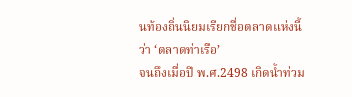นท้องถิ่นนิยมเรียกชื่อตลาดแห่งนี้ว่า ‘ตลาดท่าเรือ’
จนถึงเมื่อปี พ.ศ.2498 เกิดน้ำท่วม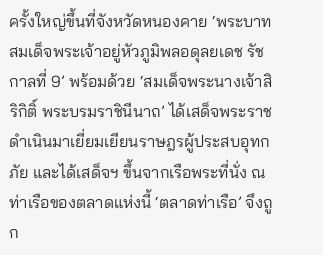ครั้งใหญ่ขึ้นที่จังหวัดหนองคาย ‘พระบาทสมเด็จพระเจ้าอยู่หัวภูมิพลอดุลยเดช รัชกาลที่ 9’ พร้อมด้วย ‘สมเด็จพระนางเจ้าสิริกิติ์ พระบรมราชินีนาถ’ ได้เสด็จพระราชดำเนินมาเยี่ยมเยียนราษฎรผู้ประสบอุทกภัย และได้เสด็จฯ ขึ้นจากเรือพระที่นั่ง ณ ท่าเรือของตลาดแห่งนี้ ‘ตลาดท่าเรือ’ จึงถูก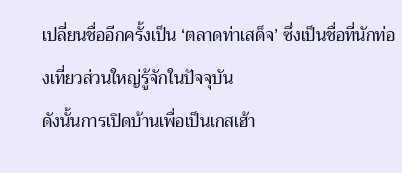เปลี่ยนชื่ออีกครั้งเป็น ‘ตลาดท่าเสด็จ’ ซึ่งเป็นชื่อที่นักท่องเที่ยวส่วนใหญ่รู้จักในปัจจุบัน
ดังนั้นการเปิดบ้านเพื่อเป็นเกสเฮ้า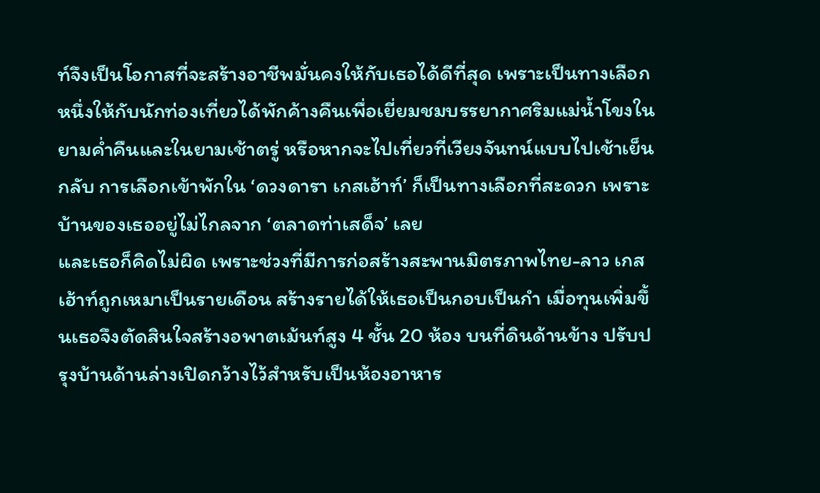ท์จึงเป็นโอกาสที่จะสร้างอาชีพมั่นคงให้กับเธอได้ดีที่สุด เพราะเป็นทางเลือกหนึ่งให้กับนักท่องเที่ยวได้พักค้างคืนเพื่อเยี่ยมชมบรรยากาศริมแม่น้ำโขงในยามค่ำคืนและในยามเช้าตรู่ หรือหากจะไปเที่ยวที่เวียงจันทน์แบบไปเช้าเย็นกลับ การเลือกเข้าพักใน ‘ดวงดารา เกสเฮ้าท์’ ก็เป็นทางเลือกที่สะดวก เพราะบ้านของเธออยู่ไม่ไกลจาก ‘ตลาดท่าเสด็จ’ เลย
และเธอก็คิดไม่ผิด เพราะช่วงที่มีการก่อสร้างสะพานมิตรภาพไทย-ลาว เกสเฮ้าท์ถูกเหมาเป็นรายเดือน สร้างรายได้ให้เธอเป็นกอบเป็นกำ เมื่อทุนเพิ่มขึ้นเธอจึงตัดสินใจสร้างอพาตเม้นท์สูง 4 ชั้น 20 ห้อง บนที่ดินด้านข้าง ปรับปรุงบ้านด้านล่างเปิดกว้างไว้สำหรับเป็นห้องอาหาร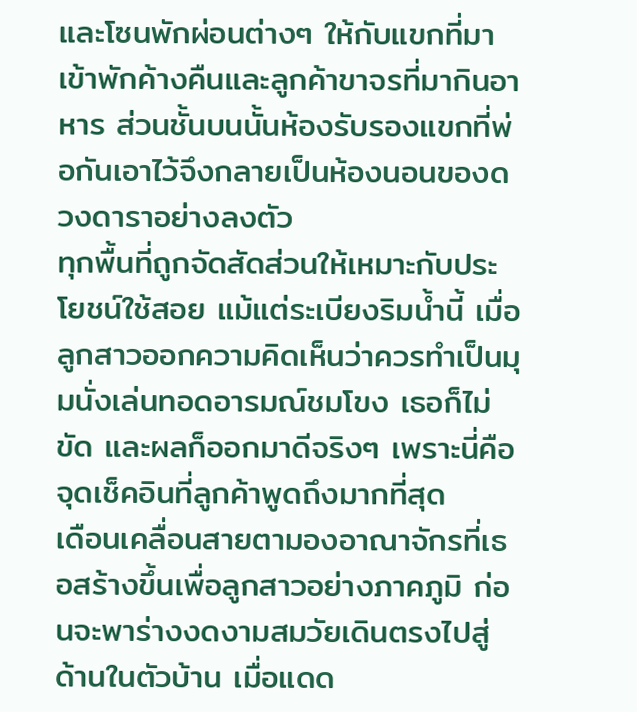และโซนพักผ่อนต่างๆ ให้กับแขกที่มาเข้าพักค้างคืนและลูกค้าขาจรที่มากินอาหาร ส่วนชั้นบนนั้นห้องรับรองแขกที่พ่อกันเอาไว้จึงกลายเป็นห้องนอนของดวงดาราอย่างลงตัว
ทุกพื้นที่ถูกจัดสัดส่วนให้เหมาะกับประโยชน์ใช้สอย แม้แต่ระเบียงริมน้ำนี้ เมื่อลูกสาวออกความคิดเห็นว่าควรทำเป็นมุมนั่งเล่นทอดอารมณ์ชมโขง เธอก็ไม่ขัด และผลก็ออกมาดีจริงๆ เพราะนี่คือจุดเช็คอินที่ลูกค้าพูดถึงมากที่สุด
เดือนเคลื่อนสายตามองอาณาจักรที่เธอสร้างขึ้นเพื่อลูกสาวอย่างภาคภูมิ ก่อนจะพาร่างงดงามสมวัยเดินตรงไปสู่ด้านในตัวบ้าน เมื่อแดด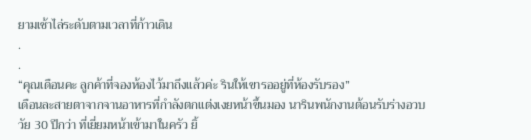ยามเช้าไล่ระดับตามเวลาที่ก้าวเดิน
.
.
“คุณเดือนคะ ลูกค้าที่จองห้องไว้มาถึงแล้วค่ะ รินให้เขารออยู่ที่ห้องรับรอง”
เดือนละสายตาจากจานอาหารที่กำลังตกแต่งเงยหน้าขึ้นมอง นารินพนักงานต้อนรับร่างอวบวัย 30 ปีกว่า ที่เยี่ยมหน้าเข้ามาในครัว ยิ้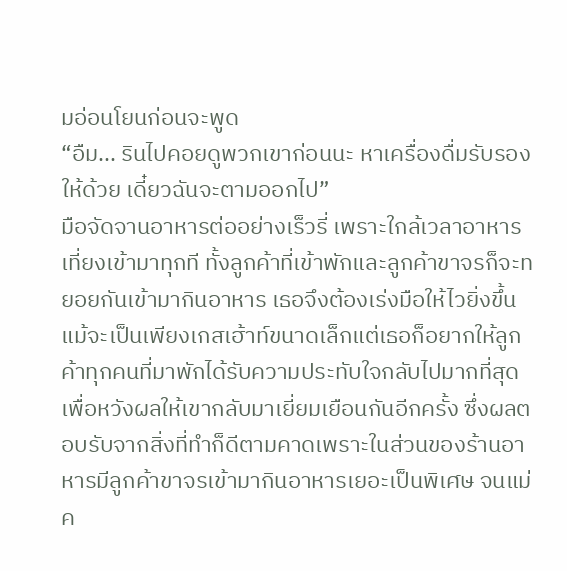มอ่อนโยนก่อนจะพูด
“อืม... รินไปคอยดูพวกเขาก่อนนะ หาเครื่องดื่มรับรองให้ด้วย เดี๋ยวฉันจะตามออกไป”
มือจัดจานอาหารต่ออย่างเร็วรี่ เพราะใกล้เวลาอาหารเที่ยงเข้ามาทุกที ทั้งลูกค้าที่เข้าพักและลูกค้าขาจรก็จะทยอยกันเข้ามากินอาหาร เธอจึงต้องเร่งมือให้ไวยิ่งขึ้น
แม้จะเป็นเพียงเกสเฮ้าท์ขนาดเล็กแต่เธอก็อยากให้ลูกค้าทุกคนที่มาพักได้รับความประทับใจกลับไปมากที่สุด เพื่อหวังผลให้เขากลับมาเยี่ยมเยือนกันอีกครั้ง ซึ่งผลตอบรับจากสิ่งที่ทำก็ดีตามคาดเพราะในส่วนของร้านอาหารมีลูกค้าขาจรเข้ามากินอาหารเยอะเป็นพิเศษ จนแม่ค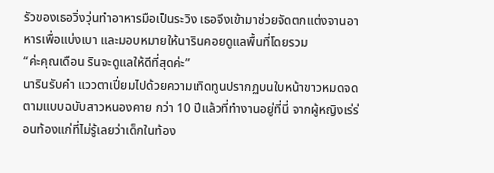รัวของเธอวิ่งวุ่นทำอาหารมือเป็นระวิง เธอจึงเข้ามาช่วยจัดตกแต่งจานอาหารเพื่อแบ่งเบา และมอบหมายให้นารินคอยดูแลพื้นที่โดยรวม
“ค่ะคุณเดือน รินจะดูแลให้ดีที่สุดค่ะ”
นารินรับคำ แววตาเปี่ยมไปด้วยความเทิดทูนปรากฏบนใบหน้าขาวหมดจดตามแบบฉบับสาวหนองคาย กว่า 10 ปีแล้วที่ทำงานอยู่ที่นี่ จากผู้หญิงเร่ร่อนท้องแก่ที่ไม่รู้เลยว่าเด็กในท้อง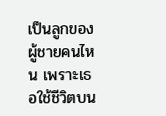เป็นลูกของผู้ชายคนไหน เพราะเธอใช้ชีวิตบน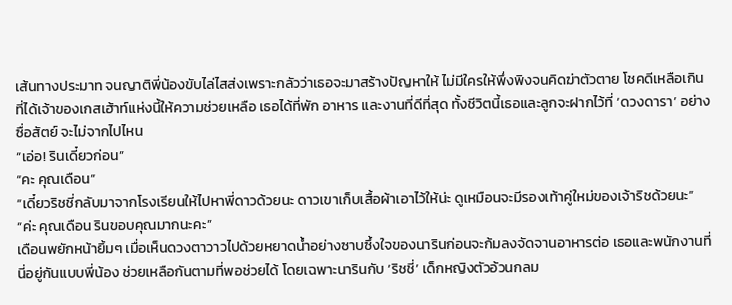เส้นทางประมาท จนญาติพี่น้องขับไล่ไสส่งเพราะกลัวว่าเธอจะมาสร้างปัญหาให้ ไม่มีใครให้พึ่งพิงจนคิดฆ่าตัวตาย โชคดีเหลือเกินที่ได้เจ้าของเกสเฮ้าท์แห่งนี้ให้ความช่วยเหลือ เธอได้ที่พัก อาหาร และงานที่ดีที่สุด ทั้งชีวิตนี้เธอและลูกจะฝากไว้ที่ ‘ดวงดารา’ อย่างซื่อสัตย์ จะไม่จากไปไหน
“เอ่อ! รินเดี๋ยวก่อน”
“คะ คุณเดือน”
“เดี๋ยวริชชี่กลับมาจากโรงเรียนให้ไปหาพี่ดาวด้วยนะ ดาวเขาเก็บเสื้อผ้าเอาไว้ให้น่ะ ดูเหมือนจะมีรองเท้าคู่ใหม่ของเจ้าริชด้วยนะ”
“ค่ะ คุณเดือน รินขอบคุณมากนะคะ”
เดือนพยักหน้ายิ้มๆ เมื่อเห็นดวงตาวาวไปด้วยหยาดน้ำอย่างซาบซึ้งใจของนารินก่อนจะก้มลงจัดจานอาหารต่อ เธอและพนักงานที่นี่อยู่กันแบบพี่น้อง ช่วยเหลือกันตามที่พอช่วยได้ โดยเฉพาะนารินกับ ‘ริชชี่’ เด็กหญิงตัวอ้วนกลม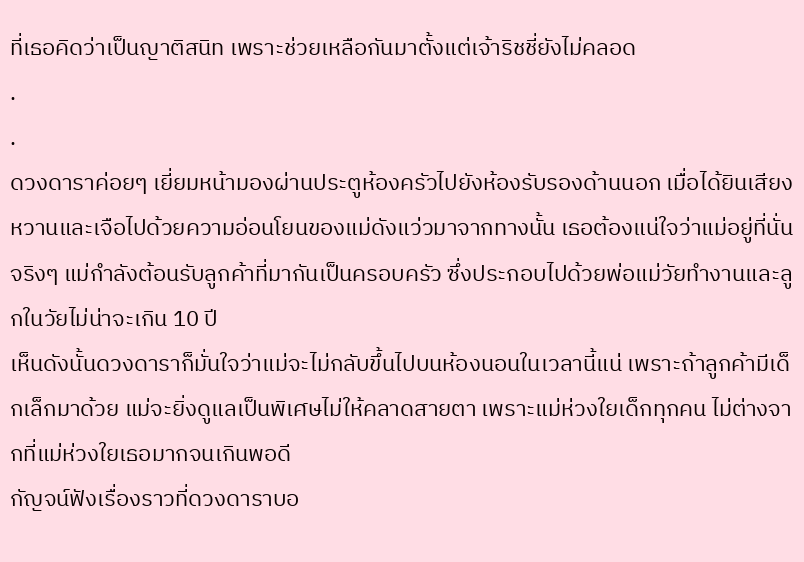ที่เธอคิดว่าเป็นญาติสนิท เพราะช่วยเหลือกันมาตั้งแต่เจ้าริชชี่ยังไม่คลอด
.
.
ดวงดาราค่อยๆ เยี่ยมหน้ามองผ่านประตูห้องครัวไปยังห้องรับรองด้านนอก เมื่อได้ยินเสียงหวานและเจือไปด้วยความอ่อนโยนของแม่ดังแว่วมาจากทางนั้น เธอต้องแน่ใจว่าแม่อยู่ที่นั่นจริงๆ แม่กำลังต้อนรับลูกค้าที่มากันเป็นครอบครัว ซึ่งประกอบไปด้วยพ่อแม่วัยทำงานและลูกในวัยไม่น่าจะเกิน 10 ปี
เห็นดังนั้นดวงดาราก็มั่นใจว่าแม่จะไม่กลับขึ้นไปบนห้องนอนในเวลานี้แน่ เพราะถ้าลูกค้ามีเด็กเล็กมาด้วย แม่จะยิ่งดูแลเป็นพิเศษไม่ให้คลาดสายตา เพราะแม่ห่วงใยเด็กทุกคน ไม่ต่างจากที่แม่ห่วงใยเธอมากจนเกินพอดี
กัญจน์ฟังเรื่องราวที่ดวงดาราบอ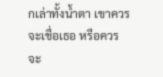กเล่าทั้งน้ำตา เขาควรจะเชื่อเธอ หรือควรจะ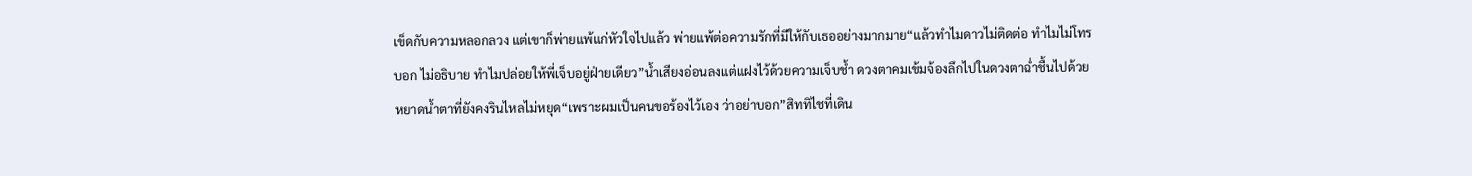เข็ดกับความหลอกลวง แต่เขาก็พ่ายแพ้แก่หัวใจไปแล้ว พ่ายแพ้ต่อความรักที่มีให้กับเธออย่างมากมาย“แล้วทำไมดาวไม่ติดต่อ ทำไมไม่โทรบอก ไม่อธิบาย ทำไมปล่อยให้พี่เจ็บอยู่ฝ่ายเดียว”น้ำเสียงอ่อนลงแต่แฝงไว้ด้วยความเจ็บช้ำ ดวงตาคมเข้มจ้องลึกไปในดวงตาฉ่ำชื้นไปด้วยหยาดน้ำตาที่ยังคงรินไหลไม่หยุด“เพราะผมเป็นคนขอร้องไว้เอง ว่าอย่าบอก”สิททิไชที่เดิน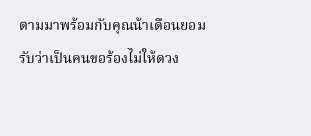ตามมาพร้อมกับคุณน้าเดือนยอมรับว่าเป็นคนขอร้องไม่ให้ดวง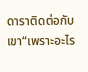ดาราติดต่อกับเขา“เพราะอะไร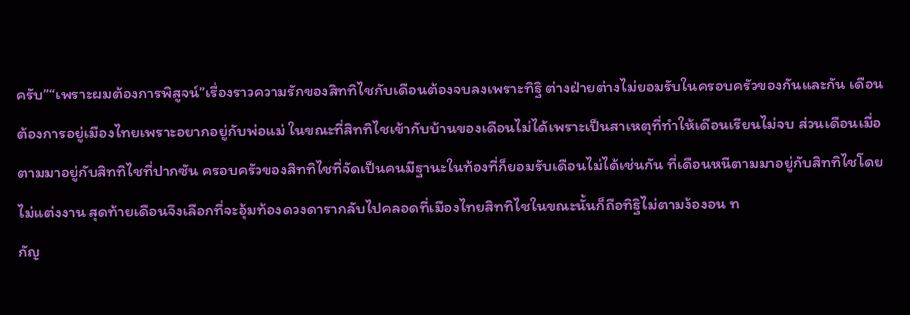ครับ”“เพราะผมต้องการพิสูจน์”เรื่องราวความรักของสิททิไชกับเดือนต้องจบลงเพราะทิฐิ ต่างฝ่ายต่างไม่ยอมรับในครอบครัวของกันและกัน เดือนต้องการอยู่เมืองไทยเพราะอยากอยู่กับพ่อแม่ ในขณะที่สิททิไชเข้ากับบ้านของเดือนไม่ได้เพราะเป็นสาเหตุที่ทำให้เดือนเรียนไม่จบ ส่วนเดือนเมื่อตามมาอยู่กับสิททิไชที่ปากซัน ครอบครัวของสิททิไชที่จัดเป็นคนมีฐานะในท้องที่ก็ยอมรับเดือนไม่ได้เช่นกัน ที่เดือนหนีตามมาอยู่กับสิททิไชโดยไม่แต่งงาน สุดท้ายเดือนจึงเลือกที่จะอุ้มท้องดวงดารากลับไปคลอดที่เมืองไทยสิททิไชในขณะนั้นก็ถือทิฐิไม่ตามง้องอน ท
กัญ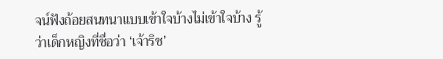จน์ฟังถ้อยสนทนาแบบเข้าใจบ้างไม่เข้าใจบ้าง รู้ว่าเด็กหญิงที่ชื่อว่า ‘เจ้าริช’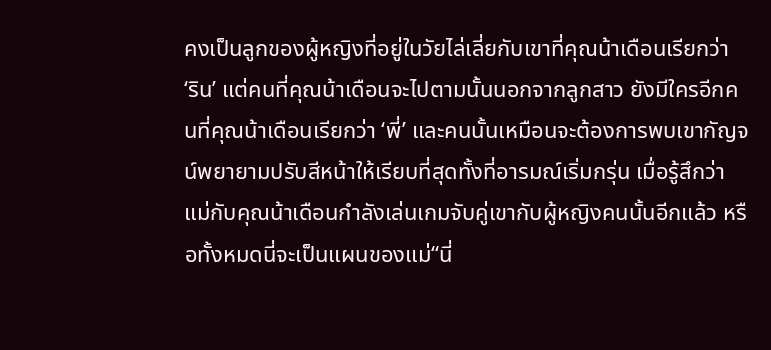คงเป็นลูกของผู้หญิงที่อยู่ในวัยไล่เลี่ยกับเขาที่คุณน้าเดือนเรียกว่า ‘ริน’ แต่คนที่คุณน้าเดือนจะไปตามนั้นนอกจากลูกสาว ยังมีใครอีกคนที่คุณน้าเดือนเรียกว่า ‘พี่’ และคนนั้นเหมือนจะต้องการพบเขากัญจน์พยายามปรับสีหน้าให้เรียบที่สุดทั้งที่อารมณ์เริ่มกรุ่น เมื่อรู้สึกว่าแม่กับคุณน้าเดือนกำลังเล่นเกมจับคู่เขากับผู้หญิงคนนั้นอีกแล้ว หรือทั้งหมดนี่จะเป็นแผนของแม่“นี่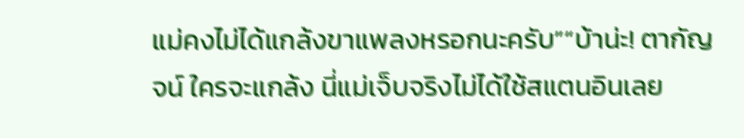แม่คงไม่ได้แกล้งขาแพลงหรอกนะครับ”“บ้าน่ะ! ตากัญจน์ ใครจะแกล้ง นี่แม่เจ็บจริงไม่ได้ใช้สแตนอินเลย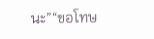นะ”“ขอโทษ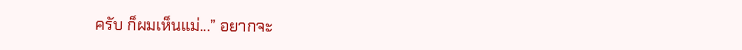ครับ ก็ผมเห็นแม่...” อยากจะ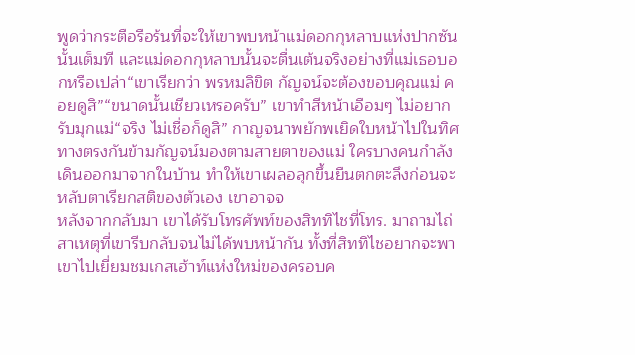พูดว่ากระตือรือร้นที่จะให้เขาพบหน้าแม่ดอกกุหลาบแห่งปากซันนั้นเต็มที และแม่ดอกกุหลาบนั้นจะตื่นเต้นจริงอย่างที่แม่เธอบอกหรือเปล่า“เขาเรียกว่า พรหมลิขิต กัญจน์จะต้องขอบคุณแม่ คอยดูสิ”“ขนาดนั้นเชียวเหรอครับ” เขาทำสีหน้าเอือมๆ ไม่อยากรับมุกแม่“จริง ไม่เชื่อก็ดูสิ” กาญจนาพยักพเยิดใบหน้าไปในทิศทางตรงกันข้ามกัญจน์มองตามสายตาของแม่ ใครบางคนกำลังเดินออกมาจากในบ้าน ทำให้เขาเผลอลุกขึ้นยืนตกตะลึงก่อนจะหลับตาเรียกสติของตัวเอง เขาอาจจ
หลังจากกลับมา เขาได้รับโทรศัพท์ของสิททิไชที่โทร. มาถามไถ่สาเหตุที่เขารีบกลับจนไม่ได้พบหน้ากัน ทั้งที่สิททิไชอยากจะพาเขาไปเยี่ยมชมเกสเฮ้าท์แห่งใหม่ของครอบค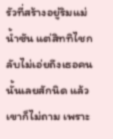รัวที่สร้างอยู่ริมแม่น้ำซัน แต่สิททิไชกลับไม่เอ่ยถึงเธอคนนั้นเลยสักนิด แล้วเขาก็ไม่ถาม เพราะ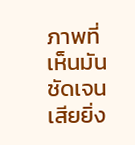ภาพที่เห็นมันชัดเจนเสียยิ่ง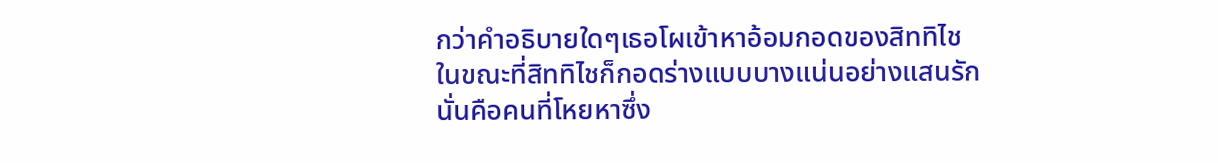กว่าคำอธิบายใดๆเธอโผเข้าหาอ้อมกอดของสิททิไช ในขณะที่สิททิไชก็กอดร่างแบบบางแน่นอย่างแสนรัก นั่นคือคนที่โหยหาซึ่ง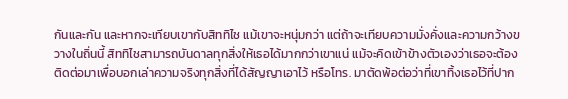กันและกัน และหากจะเทียบเขากับสิททิไช แม้เขาจะหนุ่มกว่า แต่ถ้าจะเทียบความมั่งคั่งและความกว้างขวางในถิ่นนี้ สิททิไชสามารถบันดาลทุกสิ่งให้เธอได้มากกว่าเขาแน่ แม้จะคิดเข้าข้างตัวเองว่าเธอจะต้องติดต่อมาเพื่อบอกเล่าความจริงทุกสิ่งที่ได้สัญญาเอาไว้ หรือโทร. มาตัดพ้อต่อว่าที่เขาทิ้งเธอไว้ที่ปาก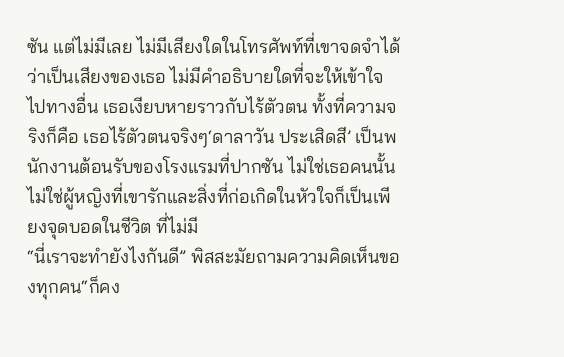ซัน แต่ไม่มีเลย ไม่มีเสียงใดในโทรศัพท์ที่เขาจดจำได้ว่าเป็นเสียงของเธอ ไม่มีคำอธิบายใดที่จะให้เข้าใจไปทางอื่น เธอเงียบหายราวกับไร้ตัวตน ทั้งที่ความจริงก็คือ เธอไร้ตัวตนจริงๆ‘ดาลาวัน ประเสิดสี’ เป็นพนักงานต้อนรับของโรงแรมที่ปากซัน ไม่ใช่เธอคนนั้น ไม่ใช่ผู้หญิงที่เขารักและสิ่งที่ก่อเกิดในหัวใจก็เป็นเพียงจุดบอดในชีวิต ที่ไม่มี
“นี่เราจะทำยังไงกันดี” พิสสะมัยถามความคิดเห็นของทุกคน“ก็คง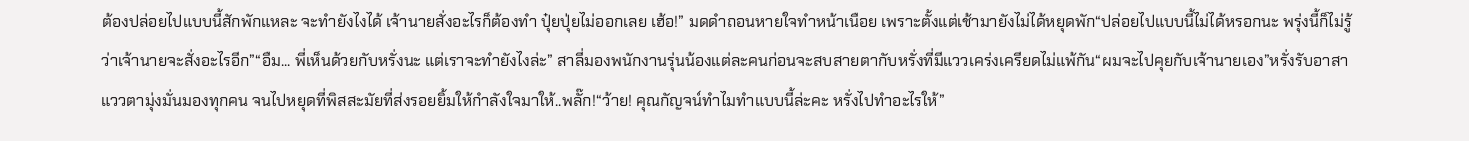ต้องปล่อยไปแบบนี้สักพักแหละ จะทำยังไงได้ เจ้านายสั่งอะไรก็ต้องทำ ปุ๋ยปุ่ยไม่ออกเลย เฮ้อ!” มดดำถอนหายใจทำหน้าเนือย เพราะตั้งแต่เช้ามายังไม่ได้หยุดพัก“ปล่อยไปแบบนี้ไม่ได้หรอกนะ พรุ่งนี้ก็ไม่รู้ว่าเจ้านายจะสั่งอะไรอีก”“อืม... พี่เห็นด้วยกับหรั่งนะ แต่เราจะทำยังไงล่ะ” สาลี่มองพนักงานรุ่นน้องแต่ละคนก่อนจะสบสายตากับหรั่งที่มีแววเคร่งเครียดไม่แพ้กัน“ผมจะไปคุยกับเจ้านายเอง”หรั่งรับอาสาแววตามุ่งมั่นมองทุกคน จนไปหยุดที่พิสสะมัยที่ส่งรอยยิ้มให้กำลังใจมาให้..พลั๊ก!“ว้าย! คุณกัญจน์ทำไมทำแบบนี้ล่ะคะ หรั่งไปทำอะไรให้”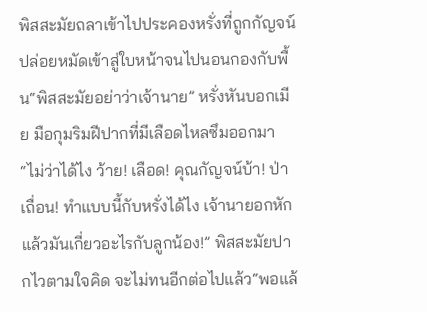พิสสะมัยถลาเข้าไปประคองหรั่งที่ถูกกัญจน์ปล่อยหมัดเข้าสู่ใบหน้าจนไปนอนกองกับพื้น“พิสสะมัยอย่าว่าเจ้านาย” หรั่งหันบอกเมีย มือกุมริมฝีปากที่มีเลือดไหลซึมออกมา“ไม่ว่าได้ไง ว้าย! เลือด! คุณกัญจน์บ้า! ป่าเถื่อน! ทำแบบนี้กับหรั่งได้ไง เจ้านายอกหักแล้วมันเกี่ยวอะไรกับลูกน้อง!” พิสสะมัยปากไวตามใจคิด จะไม่ทนอีกต่อไปแล้ว“พอแล้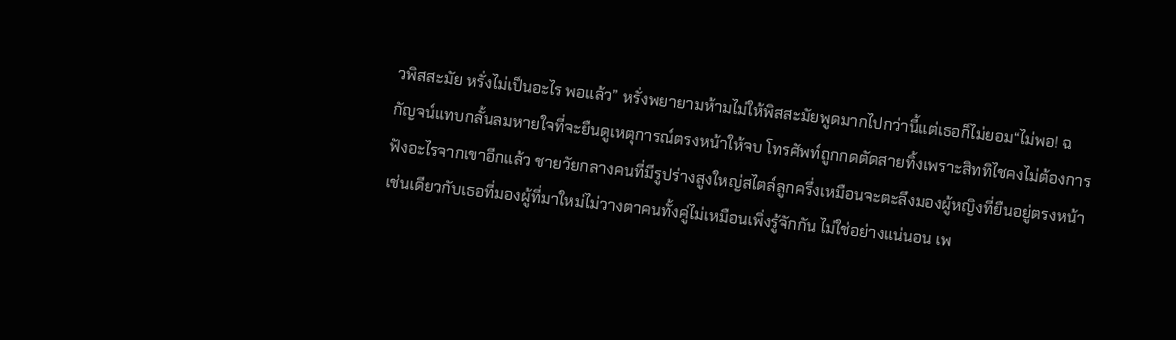วพิสสะมัย หรั่งไม่เป็นอะไร พอแล้ว” หรั่งพยายามห้ามไม่ให้พิสสะมัยพูดมากไปกว่านี้แต่เธอก็ไม่ยอม“ไม่พอ! ฉ
กัญจน์แทบกลั้นลมหายใจที่จะยืนดูเหตุการณ์ตรงหน้าให้จบ โทรศัพท์ถูกกดตัดสายทิ้งเพราะสิททิไชคงไม่ต้องการฟังอะไรจากเขาอีกแล้ว ชายวัยกลางคนที่มีรูปร่างสูงใหญ่สไตล์ลูกครึ่งเหมือนจะตะลึงมองผู้หญิงที่ยืนอยู่ตรงหน้า เช่นเดียวกับเธอที่มองผู้ที่มาใหม่ไม่วางตาคนทั้งคู่ไม่เหมือนเพิ่งรู้จักกัน ไม่ใช่อย่างแน่นอน เพ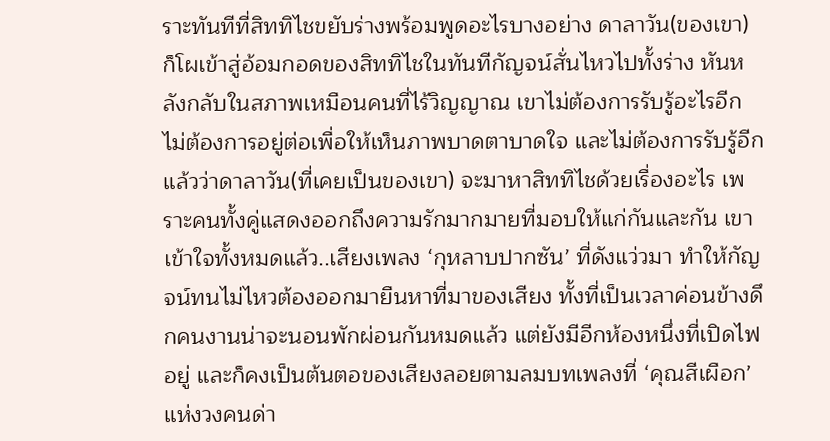ราะทันทีที่สิททิไชขยับร่างพร้อมพูดอะไรบางอย่าง ดาลาวัน(ของเขา) ก็โผเข้าสู่อ้อมกอดของสิททิไชในทันทีกัญจน์สั่นไหวไปทั้งร่าง หันหลังกลับในสภาพเหมือนคนที่ไร้วิญญาณ เขาไม่ต้องการรับรู้อะไรอีก ไม่ต้องการอยู่ต่อเพื่อให้เห็นภาพบาดตาบาดใจ และไม่ต้องการรับรู้อีกแล้วว่าดาลาวัน(ที่เคยเป็นของเขา) จะมาหาสิททิไชด้วยเรื่องอะไร เพราะคนทั้งคู่แสดงออกถึงความรักมากมายที่มอบให้แก่กันและกัน เขาเข้าใจทั้งหมดแล้ว..เสียงเพลง ‘กุหลาบปากซัน’ ที่ดังแว่วมา ทำให้กัญจน์ทนไม่ไหวต้องออกมายืนหาที่มาของเสียง ทั้งที่เป็นเวลาค่อนข้างดึกคนงานน่าจะนอนพักผ่อนกันหมดแล้ว แต่ยังมีอีกห้องหนึ่งที่เปิดไฟอยู่ และก็คงเป็นต้นตอของเสียงลอยตามลมบทเพลงที่ ‘คุณสีเผือก’ แห่งวงคนด่า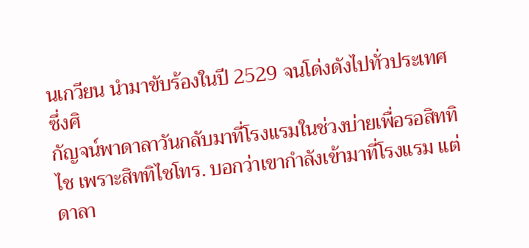นเกวียน นำมาขับร้องในปี 2529 จนโด่งดังไปทั่วประเทศ ซึ่งศิ
กัญจน์พาดาลาวันกลับมาที่โรงแรมในช่วงบ่ายเพื่อรอสิททิไช เพราะสิททิไชโทร. บอกว่าเขากำลังเข้ามาที่โรงแรม แต่ดาลา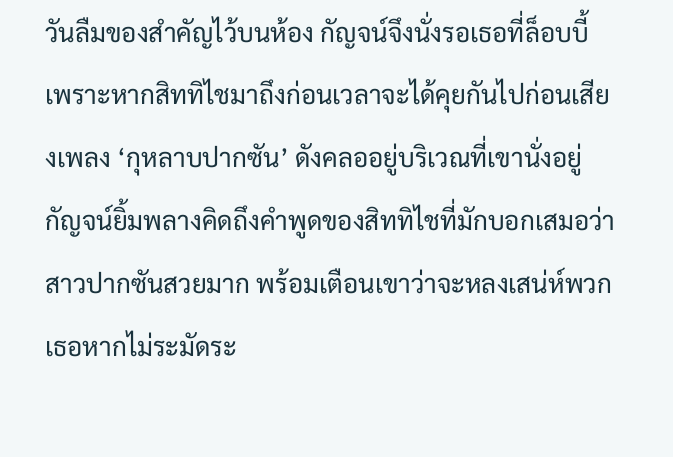วันลืมของสำคัญไว้บนห้อง กัญจน์จึงนั่งรอเธอที่ล็อบบี้ เพราะหากสิททิไชมาถึงก่อนเวลาจะได้คุยกันไปก่อนเสียงเพลง ‘กุหลาบปากซัน’ ดังคลออยู่บริเวณที่เขานั่งอยู่ กัญจน์ยิ้มพลางคิดถึงคำพูดของสิททิไชที่มักบอกเสมอว่าสาวปากซันสวยมาก พร้อมเตือนเขาว่าจะหลงเสน่ห์พวกเธอหากไม่ระมัดระ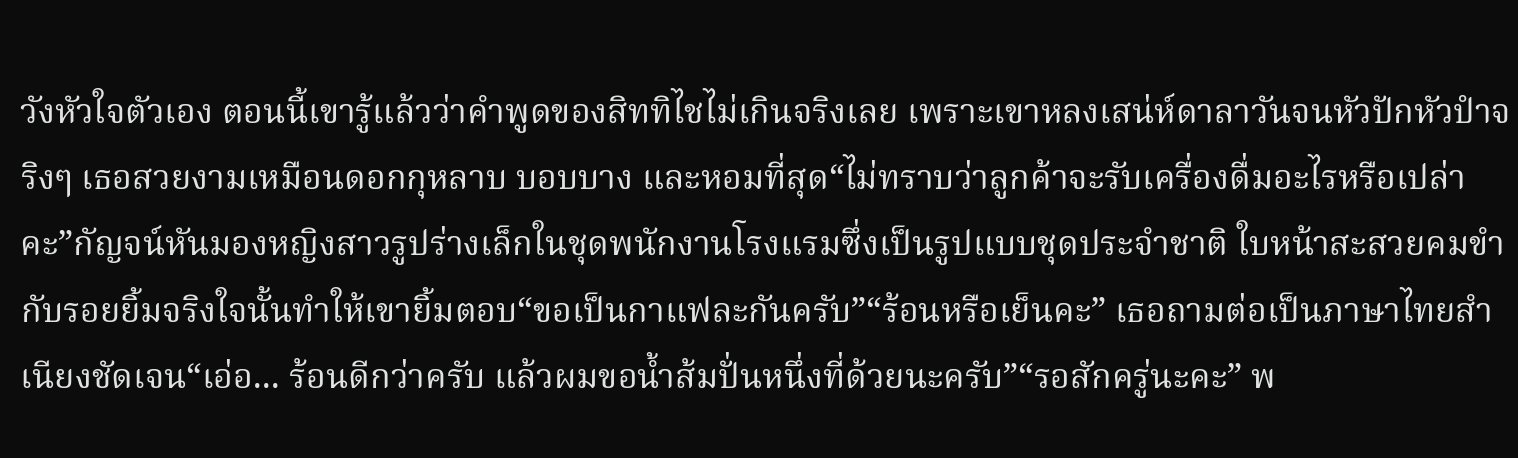วังหัวใจตัวเอง ตอนนี้เขารู้แล้วว่าคำพูดของสิททิไชไม่เกินจริงเลย เพราะเขาหลงเสน่ห์ดาลาวันจนหัวปักหัวปำจริงๆ เธอสวยงามเหมือนดอกกุหลาบ บอบบาง และหอมที่สุด“ไม่ทราบว่าลูกค้าจะรับเครื่องดื่มอะไรหรือเปล่าคะ”กัญจน์หันมองหญิงสาวรูปร่างเล็กในชุดพนักงานโรงแรมซึ่งเป็นรูปแบบชุดประจำชาติ ใบหน้าสะสวยคมขำกับรอยยิ้มจริงใจนั้นทำให้เขายิ้มตอบ“ขอเป็นกาแฟละกันครับ”“ร้อนหรือเย็นคะ” เธอถามต่อเป็นภาษาไทยสำเนียงชัดเจน“เอ่อ... ร้อนดีกว่าครับ แล้วผมขอน้ำส้มปั่นหนึ่งที่ด้วยนะครับ”“รอสักครู่นะคะ” พ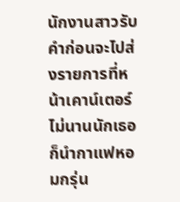นักงานสาวรับคำก่อนจะไปส่งรายการที่หน้าเคาน์เตอร์ไม่นานนักเธอก็นำกาแฟหอมกรุ่น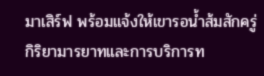มาเสิร์ฟ พร้อมแจ้งให้เขารอน้ำส้มสักครู่ กิริยามารยาทและการบริการท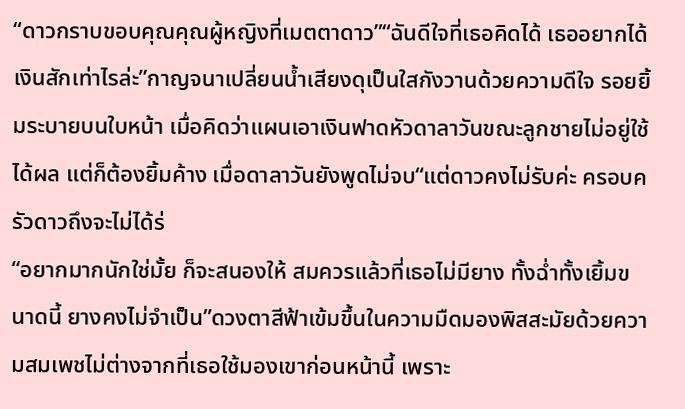“ดาวกราบขอบคุณคุณผู้หญิงที่เมตตาดาว”“ฉันดีใจที่เธอคิดได้ เธออยากได้เงินสักเท่าไรล่ะ”กาญจนาเปลี่ยนน้ำเสียงดุเป็นใสกังวานด้วยความดีใจ รอยยิ้มระบายบนใบหน้า เมื่อคิดว่าแผนเอาเงินฟาดหัวดาลาวันขณะลูกชายไม่อยู่ใช้ได้ผล แต่ก็ต้องยิ้มค้าง เมื่อดาลาวันยังพูดไม่จบ“แต่ดาวคงไม่รับค่ะ ครอบครัวดาวถึงจะไม่ได้ร่
“อยากมากนักใช่มั้ย ก็จะสนองให้ สมควรแล้วที่เธอไม่มียาง ทั้งฉ่ำทั้งเยิ้มขนาดนี้ ยางคงไม่จำเป็น”ดวงตาสีฟ้าเข้มขึ้นในความมืดมองพิสสะมัยด้วยความสมเพชไม่ต่างจากที่เธอใช้มองเขาก่อนหน้านี้ เพราะ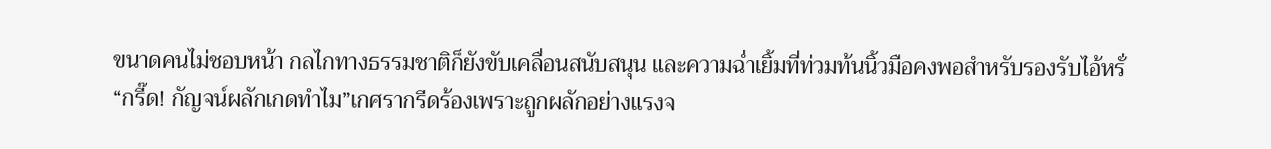ขนาดคนไม่ชอบหน้า กลไกทางธรรมชาติก็ยังขับเคลื่อนสนับสนุน และความฉ่ำเยิ้มที่ท่วมท้นนิ้วมือคงพอสำหรับรองรับไอ้หรั่
“กรี๊ด! กัญจน์ผลักเกดทำไม”เกศรากรีดร้องเพราะถูกผลักอย่างแรงจ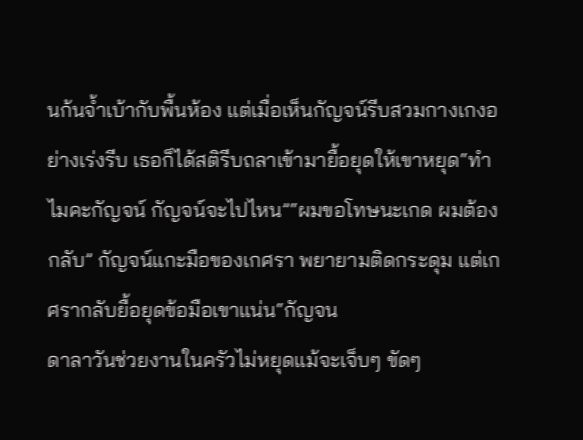นก้นจ้ำเบ้ากับพื้นห้อง แต่เมื่อเห็นกัญจน์รีบสวมกางเกงอย่างเร่งรีบ เธอก็ได้สติรีบถลาเข้ามายื้อยุดให้เขาหยุด“ทำไมคะกัญจน์ กัญจน์จะไปไหน”“ผมขอโทษนะเกด ผมต้องกลับ” กัญจน์แกะมือของเกศรา พยายามติดกระดุม แต่เกศรากลับยื้อยุดข้อมือเขาแน่น“กัญจน
ดาลาวันช่วยงานในครัวไม่หยุดแม้จะเจ็บๆ ขัดๆ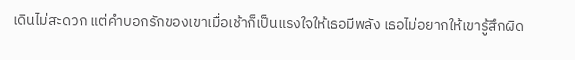เดินไม่สะดวก แต่คำบอกรักของเขาเมื่อเช้าก็เป็นแรงใจให้เธอมีพลัง เธอไม่อยากให้เขารู้สึกผิด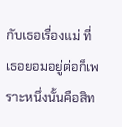กับเธอเรื่องแม่ ที่เธอยอมอยู่ต่อก็เพราะหนึ่งนั้นคือสิท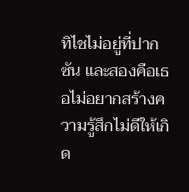ทิไชไม่อยู่ที่ปากซัน และสองคือเธอไม่อยากสร้างความรู้สึกไม่ดีให้เกิด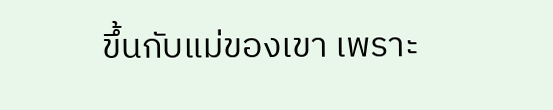ขึ้นกับแม่ของเขา เพราะ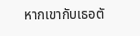หากเขากับเธอตั